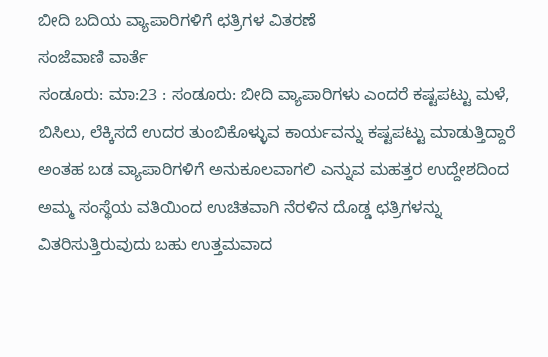ಬೀದಿ ಬದಿಯ ವ್ಯಾಪಾರಿಗಳಿಗೆ ಛತ್ರಿಗಳ ವಿತರಣೆ
ಸಂಜೆವಾಣಿ ವಾರ್ತೆ
ಸಂಡೂರು: ಮಾ:23 : ಸಂಡೂರು: ಬೀದಿ ವ್ಯಾಪಾರಿಗಳು ಎಂದರೆ ಕಷ್ಟಪಟ್ಟು ಮಳೆ, ಬಿಸಿಲು, ಲೆಕ್ಕಿಸದೆ ಉದರ ತುಂಬಿಕೊಳ್ಳುವ ಕಾರ್ಯವನ್ನು ಕಷ್ಟಪಟ್ಟು ಮಾಡುತ್ತಿದ್ದಾರೆ ಅಂತಹ ಬಡ ವ್ಯಾಪಾರಿಗಳಿಗೆ ಅನುಕೂಲವಾಗಲಿ ಎನ್ನುವ ಮಹತ್ತರ ಉದ್ದೇಶದಿಂದ ಅಮ್ಮ ಸಂಸ್ಥೆಯ ವತಿಯಿಂದ ಉಚಿತವಾಗಿ ನೆರಳಿನ ದೊಡ್ಡ ಛತ್ರಿಗಳನ್ನು ವಿತರಿಸುತ್ತಿರುವುದು ಬಹು ಉತ್ತಮವಾದ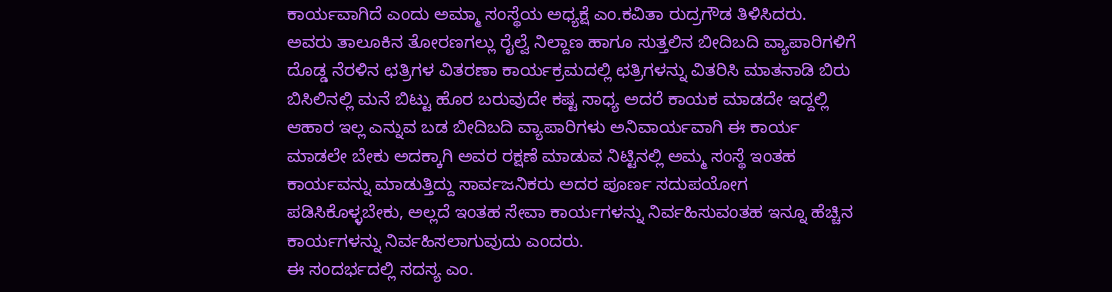ಕಾರ್ಯವಾಗಿದೆ ಎಂದು ಅಮ್ಮಾ ಸಂಸ್ಥೆಯ ಅಧ್ಯಕ್ಷೆ ಎಂ.ಕವಿತಾ ರುದ್ರಗೌಡ ತಿಳಿಸಿದರು.
ಅವರು ತಾಲೂಕಿನ ತೋರಣಗಲ್ಲು ರೈಲ್ವೆ ನಿಲ್ದಾಣ ಹಾಗೂ ಸುತ್ತಲಿನ ಬೀದಿಬದಿ ವ್ಯಾಪಾರಿಗಳಿಗೆ ದೊಡ್ಡ ನೆರಳಿನ ಛತ್ರಿಗಳ ವಿತರಣಾ ಕಾರ್ಯಕ್ರಮದಲ್ಲಿ ಛತ್ರಿಗಳನ್ನು ವಿತರಿಸಿ ಮಾತನಾಡಿ ಬಿರು ಬಿಸಿಲಿನಲ್ಲಿ ಮನೆ ಬಿಟ್ಟು ಹೊರ ಬರುವುದೇ ಕಷ್ಟ ಸಾಧ್ಯ ಅದರೆ ಕಾಯಕ ಮಾಡದೇ ಇದ್ದಲ್ಲಿ ಆಹಾರ ಇಲ್ಲ ಎನ್ನುವ ಬಡ ಬೀದಿಬದಿ ವ್ಯಾಪಾರಿಗಳು ಅನಿವಾರ್ಯವಾಗಿ ಈ ಕಾರ್ಯ ಮಾಡಲೇ ಬೇಕು ಅದಕ್ಕಾಗಿ ಅವರ ರಕ್ಷಣೆ ಮಾಡುವ ನಿಟ್ಟಿನಲ್ಲಿ ಅಮ್ಮ ಸಂಸ್ಥೆ ಇಂತಹ ಕಾರ್ಯವನ್ನು ಮಾಡುತ್ತಿದ್ದು ಸಾರ್ವಜನಿಕರು ಅದರ ಪೂರ್ಣ ಸದುಪಯೋಗ ಪಡಿಸಿಕೊಳ್ಳಬೇಕು, ಅಲ್ಲದೆ ಇಂತಹ ಸೇವಾ ಕಾರ್ಯಗಳನ್ನು ನಿರ್ವಹಿಸುವಂತಹ ಇನ್ನೂ ಹೆಚ್ಚಿನ ಕಾರ್ಯಗಳನ್ನು ನಿರ್ವಹಿಸಲಾಗುವುದು ಎಂದರು.
ಈ ಸಂದರ್ಭದಲ್ಲಿ ಸದಸ್ಯ ಎಂ.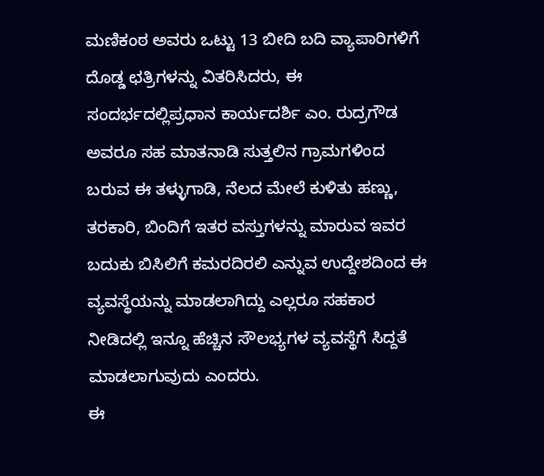ಮಣಿಕಂಠ ಅವರು ಒಟ್ಟು 13 ಬೀದಿ ಬದಿ ವ್ಯಾಪಾರಿಗಳಿಗೆ ದೊಡ್ಡ ಛತ್ರಿಗಳನ್ನು ವಿತರಿಸಿದರು, ಈ ಸಂದರ್ಭದಲ್ಲಿಪ್ರಧಾನ ಕಾರ್ಯದರ್ಶಿ ಎಂ. ರುದ್ರಗೌಡ ಅವರೂ ಸಹ ಮಾತನಾಡಿ ಸುತ್ತಲಿನ ಗ್ರಾಮಗಳಿಂದ ಬರುವ ಈ ತಳ್ಳುಗಾಡಿ, ನೆಲದ ಮೇಲೆ ಕುಳಿತು ಹಣ್ಣು, ತರಕಾರಿ, ಬಿಂದಿಗೆ ಇತರ ವಸ್ತುಗಳನ್ನು ಮಾರುವ ಇವರ ಬದುಕು ಬಿಸಿಲಿಗೆ ಕಮರದಿರಲಿ ಎನ್ನುವ ಉದ್ದೇಶದಿಂದ ಈ ವ್ಯವಸ್ಥೆಯನ್ನು ಮಾಡಲಾಗಿದ್ದು ಎಲ್ಲರೂ ಸಹಕಾರ ನೀಡಿದಲ್ಲಿ ಇನ್ನೂ ಹೆಚ್ಚಿನ ಸೌಲಭ್ಯಗಳ ವ್ಯವಸ್ಥೆಗೆ ಸಿದ್ದತೆ ಮಾಡಲಾಗುವುದು ಎಂದರು.
ಈ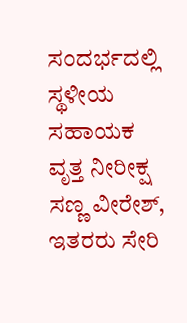ಸಂದರ್ಭದಲ್ಲಿ ಸ್ಥಳೀಯ ಸಹಾಯಕ ವೃತ್ತ ನೀರೀಕ್ಷ ಸಣ್ಣ ವೀರೇಶ್, ಇತರರು ಸೇರಿ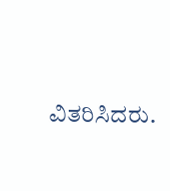ವಿತರಿಸಿದರು.